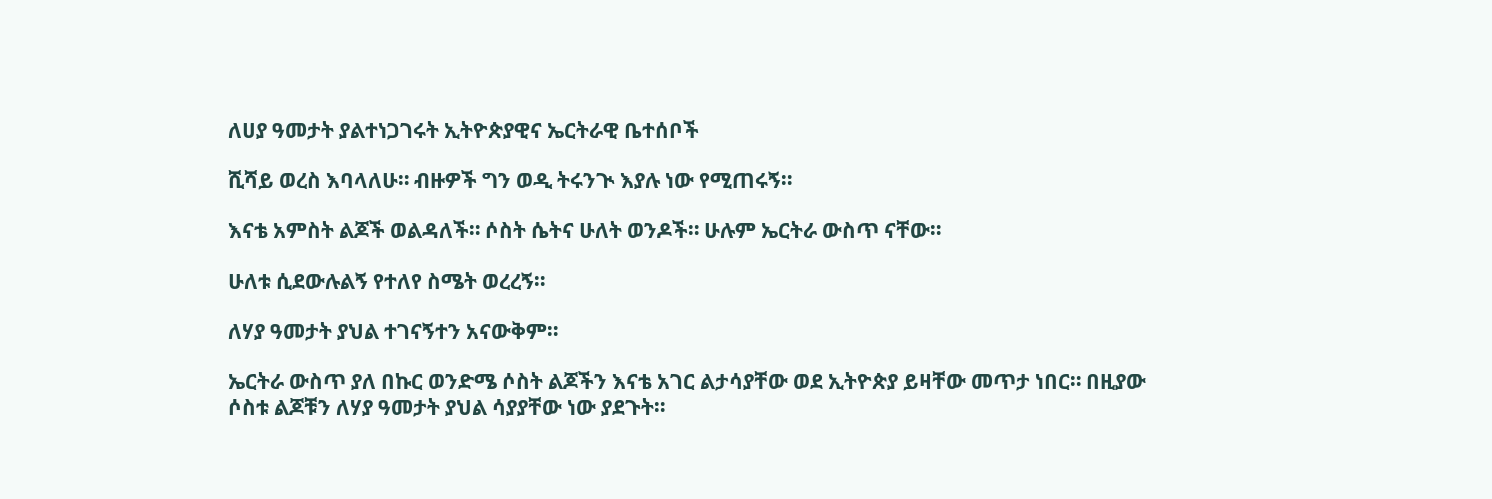ለሀያ ዓመታት ያልተነጋገሩት ኢትዮጵያዊና ኤርትራዊ ቤተሰቦች

ሺሻይ ወረስ እባላለሁ። ብዙዎች ግን ወዲ ትሩንጒ እያሉ ነው የሚጠሩኝ።

እናቴ አምስት ልጆች ወልዳለች። ሶስት ሴትና ሁለት ወንዶች። ሁሉም ኤርትራ ውስጥ ናቸው።

ሁለቱ ሲደውሉልኝ የተለየ ስሜት ወረረኝ።

ለሃያ ዓመታት ያህል ተገናኝተን አናውቅም።

ኤርትራ ውስጥ ያለ በኩር ወንድሜ ሶስት ልጆችን እናቴ አገር ልታሳያቸው ወደ ኢትዮጵያ ይዛቸው መጥታ ነበር። በዚያው ሶስቱ ልጆቹን ለሃያ ዓመታት ያህል ሳያያቸው ነው ያደጉት።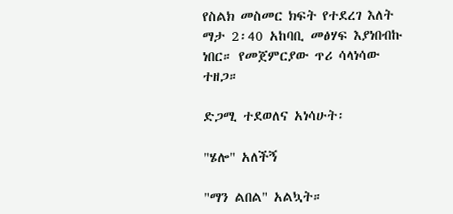የስልክ መስመር ክፍት የተደረገ እለት ማታ 2፡40 አከባቢ መፅሃፍ እያነበብኩ ነበር። የመጀምርያው ጥሪ ሳላነሳው ተዘጋ።

ድጋሚ ተደወለና አነሳሁት፡

"ሄሎ" አለችኝ

"ማን ልበል" አልኳት።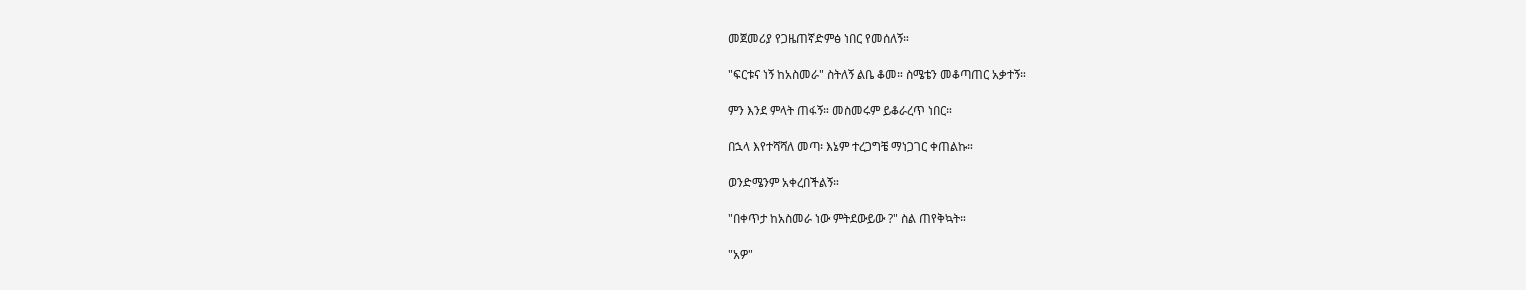መጀመሪያ የጋዜጠኛድምፅ ነበር የመሰለኝ።

"ፍርቱና ነኝ ከአስመራ" ስትለኝ ልቤ ቆመ። ስሜቴን መቆጣጠር አቃተኝ።

ምን እንደ ምላት ጠፋኝ። መስመሩም ይቆራረጥ ነበር።

በኋላ እየተሻሻለ መጣ፡ እኔም ተረጋግቼ ማነጋገር ቀጠልኩ።

ወንድሜንም አቀረበችልኝ።

"በቀጥታ ከአስመራ ነው ምትደውይው ?" ስል ጠየቅኳት።

"አዎ"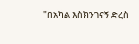"በአካል እስክንገናኝ ድረስ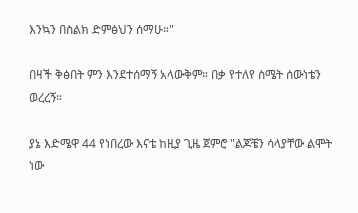እንኳን በስልክ ድምፅህን ሰማሁ።"

በዛች ቅፅበት ምን እንደተሰማኝ አላውቅም። በቃ የተለየ ስሜት ሰውነቴን ወረረኝ።

ያኔ እድሜዋ 44 የነበረው እናቴ ከዚያ ጊዜ ጀምሮ "ልጆቼን ሳላያቸው ልሞት ነው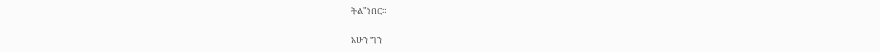ትል"ነበር።

አሁን ግን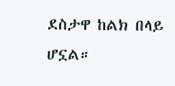ደስታዋ ከልክ በላይ ሆኗል።